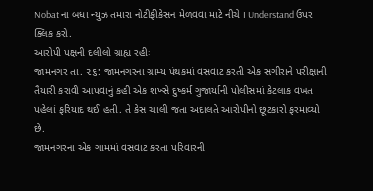Nobat ના બધા ન્યુઝ તમારા નોટીફીકેસન મેળવવા માટે નીચે I Understand ઉપર ક્લિક કરો.
આરોપી પક્ષની દલીલો ગ્રાહ્ય રહીઃ
જામનગર તા. ૨૬: જામનગરના ગ્રામ્ય પંથકમાં વસવાટ કરતી એક સગીરાને પરીક્ષાની તૈયારી કરાવી આપવાનું કહી એક શખ્સે દુષ્કર્મ ગુજાર્યાની પોલીસમાં કેટલાક વખત પહેલાં ફરિયાદ થઈ હતી. તે કેસ ચાલી જતા અદાલતે આરોપીનો છૂટકારો ફરમાવ્યો છે.
જામનગરના એક ગામમાં વસવાટ કરતા પરિવારની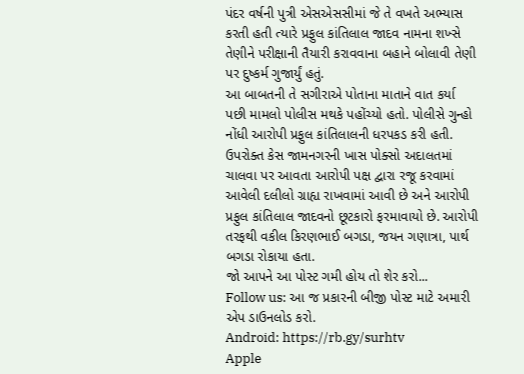પંદર વર્ષની પુત્રી એસએસસીમાં જે તે વખતે અભ્યાસ કરતી હતી ત્યારે પ્રફુલ કાંતિલાલ જાદવ નામના શખ્સે તેણીને પરીક્ષાની તૈયારી કરાવવાના બહાને બોલાવી તેણી પર દુષ્કર્મ ગુજાર્યું હતું.
આ બાબતની તે સગીરાએ પોતાના માતાને વાત કર્યા પછી મામલો પોલીસ મથકે પહોંચ્યો હતો. પોલીસે ગુન્હો નોંધી આરોપી પ્રફુલ કાંતિલાલની ધરપકડ કરી હતી.
ઉપરોક્ત કેસ જામનગરની ખાસ પોક્સો અદાલતમાં ચાલવા પર આવતા આરોપી પક્ષ દ્વારા રજૂ કરવામાં આવેલી દલીલો ગ્રાહ્ય રાખવામાં આવી છે અને આરોપી પ્રફુલ કાંતિલાલ જાદવનો છૂટકારો ફરમાવાયો છે. આરોપી તરફથી વકીલ કિરણભાઈ બગડા, જયન ગણાત્રા, પાર્થ બગડા રોકાયા હતા.
જો આપને આ પોસ્ટ ગમી હોય તો શેર કરો...
Follow us: આ જ પ્રકારની બીજી પોસ્ટ માટે અમારી એપ ડાઉનલોડ કરો.
Android: https://rb.gy/surhtv
Apple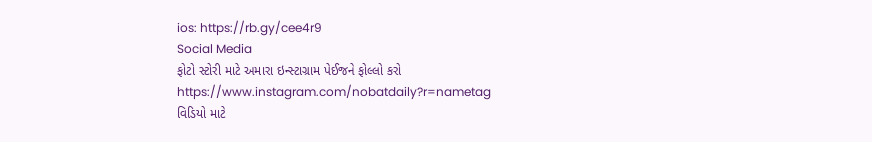ios: https://rb.gy/cee4r9
Social Media
ફોટો સ્ટોરી માટે અમારા ઇન્સ્ટાગ્રામ પેઈજને ફોલ્લો કરો
https://www.instagram.com/nobatdaily?r=nametag
વિડિયો માટે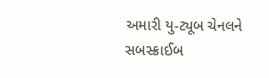અમારી યુ-ટ્યૂબ ચેનલને સબસ્ક્રાઈબ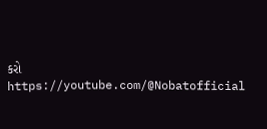કરો
https://youtube.com/@Nobatofficial